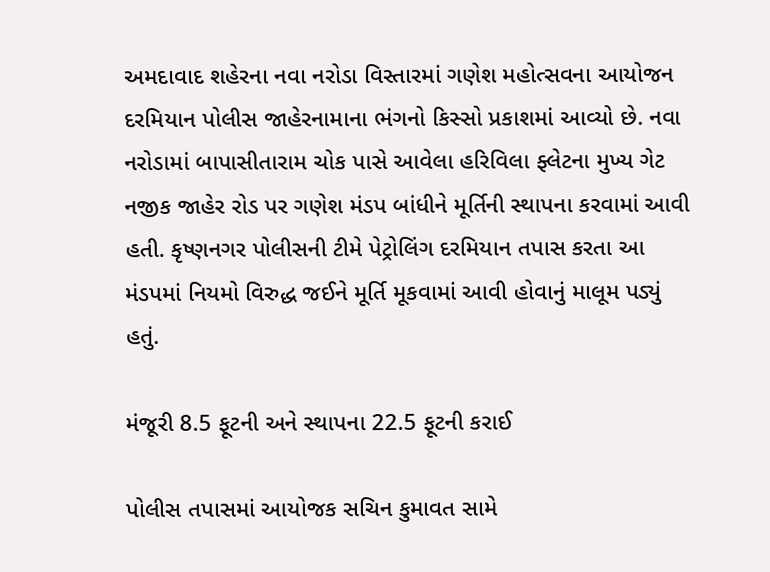અમદાવાદ શહેરના નવા નરોડા વિસ્તારમાં ગણેશ મહોત્સવના આયોજન દરમિયાન પોલીસ જાહેરનામાના ભંગનો કિસ્સો પ્રકાશમાં આવ્યો છે. નવા નરોડામાં બાપાસીતારામ ચોક પાસે આવેલા હરિવિલા ફ્લેટના મુખ્ય ગેટ નજીક જાહેર રોડ પર ગણેશ મંડપ બાંધીને મૂર્તિની સ્થાપના કરવામાં આવી હતી. કૃષ્ણનગર પોલીસની ટીમે પેટ્રોલિંગ દરમિયાન તપાસ કરતા આ મંડપમાં નિયમો વિરુદ્ધ જઈને મૂર્તિ મૂકવામાં આવી હોવાનું માલૂમ પડ્યું હતું.

મંજૂરી 8.5 ફૂટની અને સ્થાપના 22.5 ફૂટની કરાઈ

પોલીસ તપાસમાં આયોજક સચિન કુમાવત સામે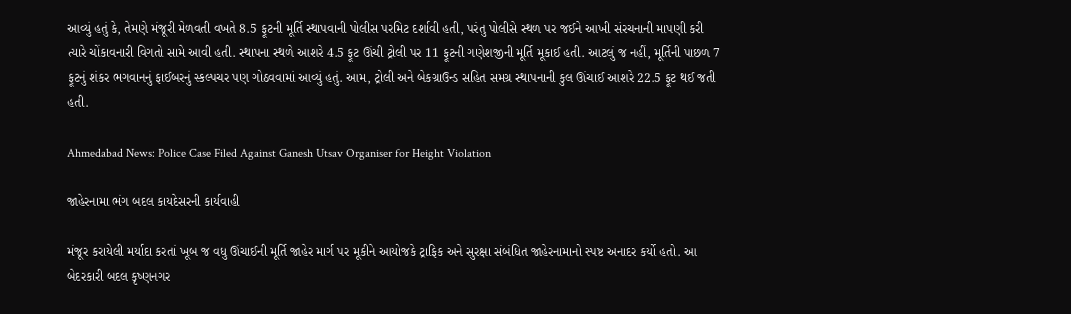આવ્યું હતું કે, તેમણે મંજૂરી મેળવતી વખતે 8.5 ફૂટની મૂર્તિ સ્થાપવાની પોલીસ પરમિટ દર્શાવી હતી, પરંતુ પોલીસે સ્થળ પર જઈને આખી સંરચનાની માપણી કરી ત્યારે ચોંકાવનારી વિગતો સામે આવી હતી. સ્થાપના સ્થળે આશરે 4.5 ફૂટ ઊંચી ટ્રોલી પર 11 ફૂટની ગણેશજીની મૂર્તિ મૂકાઈ હતી. આટલું જ નહીં, મૂર્તિની પાછળ 7 ફૂટનું શંકર ભગવાનનું ફાઈબરનું સ્કલ્પચર પણ ગોઠવવામાં આવ્યું હતું. આમ, ટ્રોલી અને બેકગ્રાઉન્ડ સહિત સમગ્ર સ્થાપનાની કુલ ઊંચાઈ આશરે 22.5 ફૂટ થઈ જતી હતી.

Ahmedabad News: Police Case Filed Against Ganesh Utsav Organiser for Height Violation

જાહેરનામા ભંગ બદલ કાયદેસરની કાર્યવાહી

મંજૂર કરાયેલી મર્યાદા કરતાં ખૂબ જ વધુ ઊંચાઈની મૂર્તિ જાહેર માર્ગ પર મૂકીને આયોજકે ટ્રાફિક અને સુરક્ષા સંબંધિત જાહેરનામાનો સ્પષ્ટ અનાદર કર્યો હતો. આ બેદરકારી બદલ કૃષ્ણનગર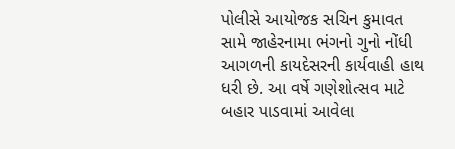પોલીસે આયોજક સચિન કુમાવત સામે જાહેરનામા ભંગનો ગુનો નોંધી આગળની કાયદેસરની કાર્યવાહી હાથ ધરી છે. આ વર્ષે ગણેશોત્સવ માટે બહાર પાડવામાં આવેલા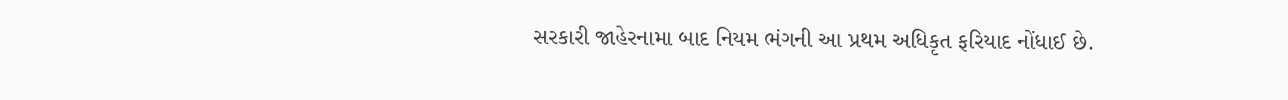સરકારી જાહેરનામા બાદ નિયમ ભંગની આ પ્રથમ અધિકૃત ફરિયાદ નોંધાઈ છે.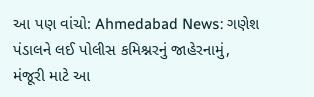આ પણ વાંચો: Ahmedabad News: ગણેશ પંડાલને લઈ પોલીસ કમિશ્નરનું જાહેરનામું, મંજૂરી માટે આ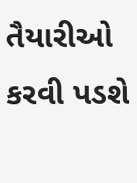તૈયારીઓ કરવી પડશે